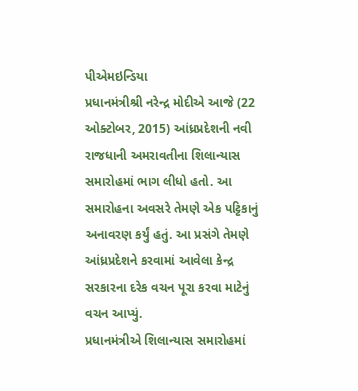પીએમઇન્ડિયા
પ્રધાનમંત્રીશ્રી નરેન્દ્ર મોદીએ આજે (22 ઓક્ટોબર, 2015) આંધ્રપ્રદેશની નવી રાજધાની અમરાવતીના શિલાન્યાસ સમારોહમાં ભાગ લીધો હતો. આ સમારોહના અવસરે તેમણે એક પટ્ટિકાનું અનાવરણ કર્યું હતું. આ પ્રસંગે તેમણે આંધ્રપ્રદેશને કરવામાં આવેલા કેન્દ્ર સરકારના દરેક વચન પૂરા કરવા માટેનું વચન આપ્યું.
પ્રધાનમંત્રીએ શિલાન્યાસ સમારોહમાં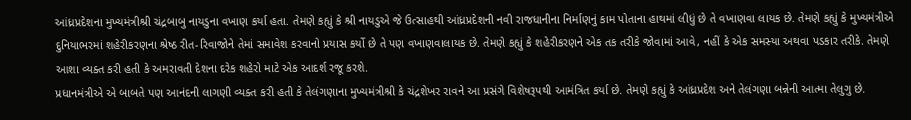આંધ્રપ્રદેશના મુખ્યમંત્રીશ્રી ચંદ્રબાબુ નાયડુના વખાણ કર્યા હતા. તેમણે કહ્યું કે શ્રી નાયડુએ જે ઉત્સાહથી આંધ્રપ્રદેશની નવી રાજધાનીના નિર્માણનું કામ પોતાના હાથમાં લીધું છે તે વખાણવા લાયક છે. તેમણે કહ્યું કે મુખ્યમંત્રીએ દુનિયાભરમાં શહેરીકરણના શ્રેષ્ઠ રીત-રિવાજોને તેમાં સમાવેશ કરવાનો પ્રયાસ કર્યો છે તે પણ વખાણવાલાયક છે. તેમણે કહ્યું કે શહેરીકરણને એક તક તરીકે જોવામાં આવે, નહીં કે એક સમસ્યા અથવા પડકાર તરીકે. તેમણે આશા વ્યક્ત કરી હતી કે અમરાવતી દેશના દરેક શહેરો માટે એક આદર્શ રજૂ કરશે.
પ્રધાનમંત્રીએ એ બાબતે પણ આનંદની લાગણી વ્યક્ત કરી હતી કે તેલંગણાના મુખ્યમંત્રીશ્રી કે ચંદ્રશેખર રાવને આ પ્રસંગે વિશેષરૂપથી આમંત્રિત કર્યા છે. તેમણે કહ્યું કે આંધ્રપ્રદેશ અને તેલંગણા બન્નેની આત્મા તેલુગુ છે.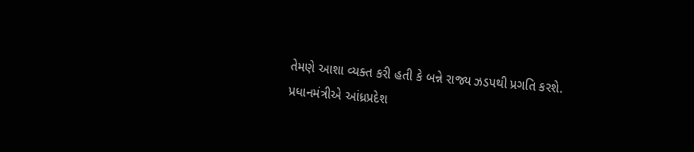તેમણે આશા વ્યક્ત કરી હતી કે બન્ને રાજ્ય ઝડપથી પ્રગતિ કરશે.
પ્રધાનમંત્રીએ આંધ્રપ્રદેશ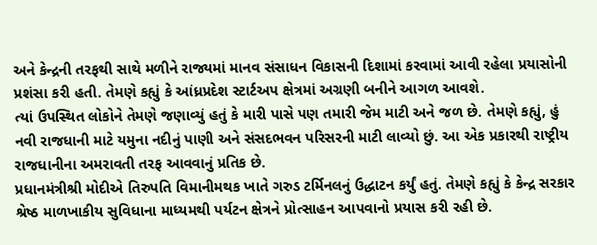અને કેન્દ્રની તરફથી સાથે મળીને રાજ્યમાં માનવ સંસાધન વિકાસની દિશામાં કરવામાં આવી રહેલા પ્રયાસોની પ્રશંસા કરી હતી. તેમણે કહ્યું કે આંધ્રપ્રદેશ સ્ટાર્ટઅપ ક્ષેત્રમાં અગ્રણી બનીને આગળ આવશે.
ત્યાં ઉપસ્થિત લોકોને તેમણે જણાવ્યું હતું કે મારી પાસે પણ તમારી જેમ માટી અને જળ છે. તેમણે કહ્યું, હું નવી રાજધાની માટે યમુના નદીનું પાણી અને સંસદભવન પરિસરની માટી લાવ્યો છું. આ એક પ્રકારથી રાષ્ટ્રીય રાજધાનીના અમરાવતી તરફ આવવાનું પ્રતિક છે.
પ્રધાનમંત્રીશ્રી મોદીએ તિરુપતિ વિમાનીમથક ખાતે ગરુડ ટર્મિનલનું ઉદ્ધાટન કર્યું હતું. તેમણે કહ્યું કે કેન્દ્ર સરકાર શ્રેષ્ઠ માળખાકીય સુવિધાના માધ્યમથી પર્યટન ક્ષેત્રને પ્રોત્સાહન આપવાનો પ્રયાસ કરી રહી છે.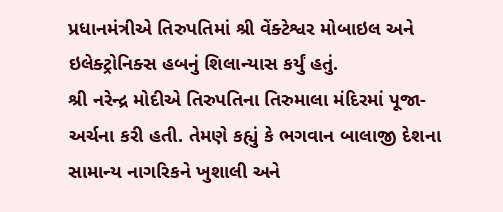પ્રધાનમંત્રીએ તિરુપતિમાં શ્રી વેંક્ટેશ્વર મોબાઇલ અને ઇલેક્ટ્રોનિક્સ હબનું શિલાન્યાસ કર્યું હતું.
શ્રી નરેન્દ્ર મોદીએ તિરુપતિના તિરુમાલા મંદિરમાં પૂજા-અર્ચના કરી હતી. તેમણે કહ્યું કે ભગવાન બાલાજી દેશના સામાન્ય નાગરિકને ખુશાલી અને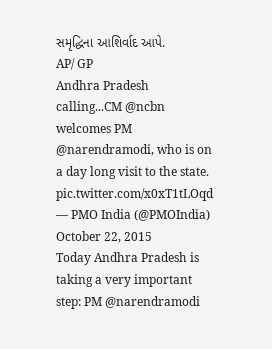સમૃદ્ધિના આશિર્વાદ આપે.
AP/ GP
Andhra Pradesh calling...CM @ncbn welcomes PM @narendramodi, who is on a day long visit to the state. pic.twitter.com/x0xT1tLOqd
— PMO India (@PMOIndia) October 22, 2015
Today Andhra Pradesh is taking a very important step: PM @narendramodi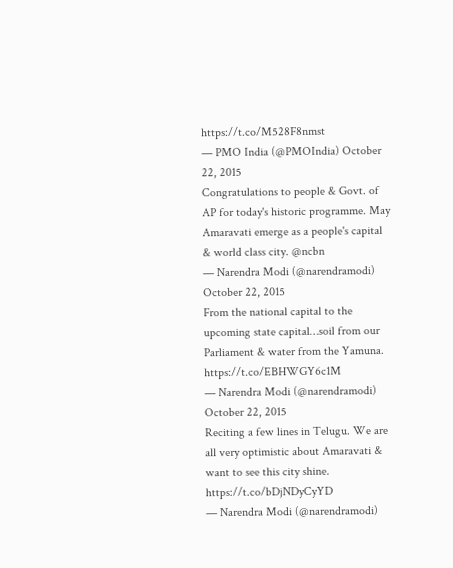https://t.co/M528F8nmst
— PMO India (@PMOIndia) October 22, 2015
Congratulations to people & Govt. of AP for today's historic programme. May Amaravati emerge as a people's capital & world class city. @ncbn
— Narendra Modi (@narendramodi) October 22, 2015
From the national capital to the upcoming state capital…soil from our Parliament & water from the Yamuna.
https://t.co/EBHWGY6c1M
— Narendra Modi (@narendramodi) October 22, 2015
Reciting a few lines in Telugu. We are all very optimistic about Amaravati & want to see this city shine.
https://t.co/bDjNDyCyYD
— Narendra Modi (@narendramodi)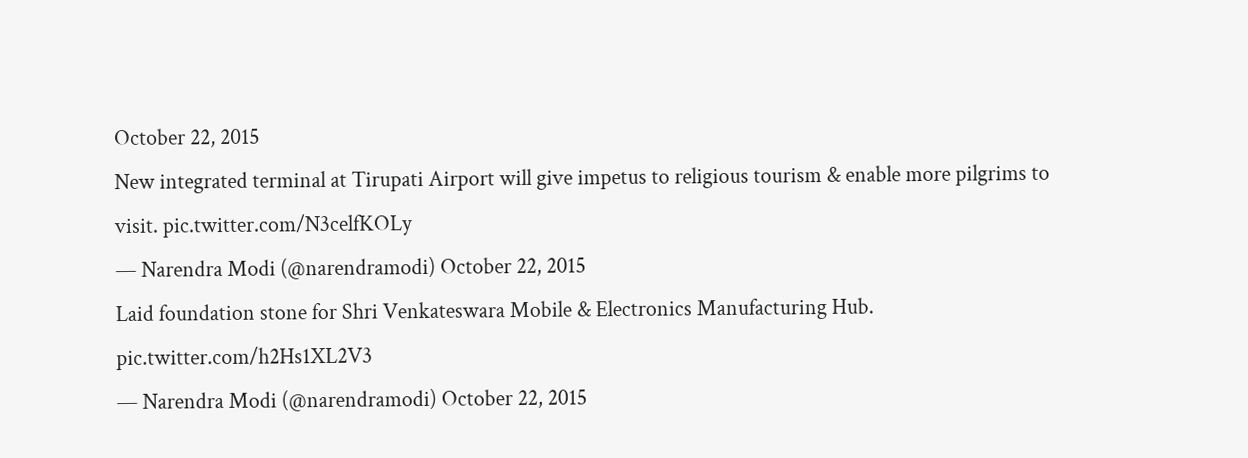October 22, 2015
New integrated terminal at Tirupati Airport will give impetus to religious tourism & enable more pilgrims to visit. pic.twitter.com/N3celfKOLy
— Narendra Modi (@narendramodi) October 22, 2015
Laid foundation stone for Shri Venkateswara Mobile & Electronics Manufacturing Hub. pic.twitter.com/h2Hs1XL2V3
— Narendra Modi (@narendramodi) October 22, 2015